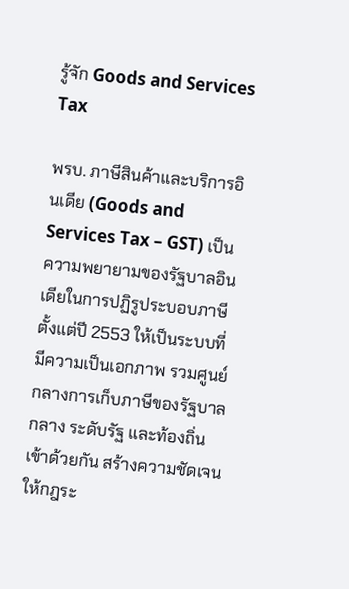รู้จัก Goods and Services Tax

พรบ. ภาษีสินค้าและบริการอินเดีย (Goods and Services Tax – GST) เป็นความพยายามของรัฐบาลอินเดียในการปฏิรูประบอบภาษีตั้งแต่ปี 2553 ให้เป็นระบบที่มีความเป็นเอกภาพ รวมศูนย์กลางการเก็บภาษีของรัฐบาลกลาง ระดับรัฐ และท้องถิ่นเข้าด้วยกัน สร้างความชัดเจนให้กฎระ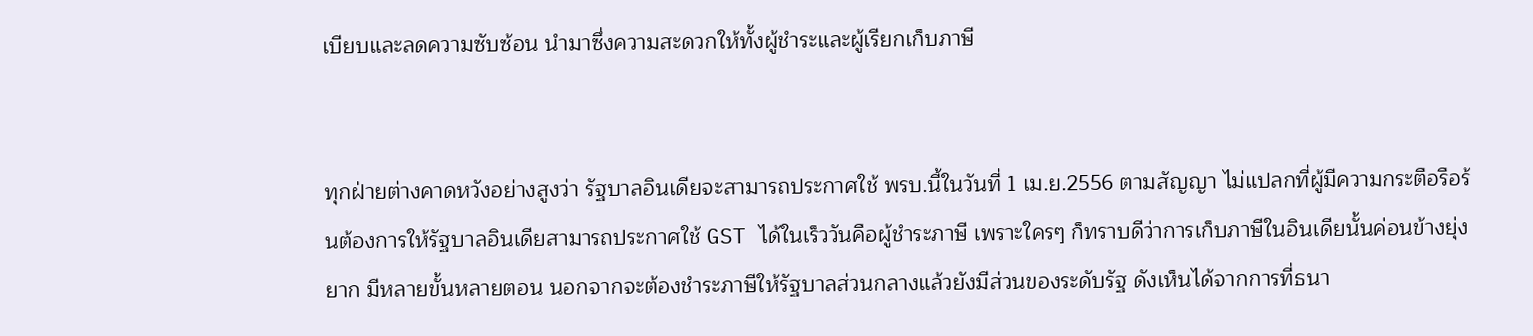เบียบและลดความซับซ้อน นำมาซึ่งความสะดวกให้ทั้งผู้ชำระและผู้เรียกเก็บภาษี


ทุกฝ่ายต่างคาดหวังอย่างสูงว่า รัฐบาลอินเดียจะสามารถประกาศใช้ พรบ.นี้ในวันที่ 1 เม.ย.2556 ตามสัญญา ไม่แปลกที่ผู้มีความกระตือรือร้นต้องการให้รัฐบาลอินเดียสามารถประกาศใช้ GST ได้ในเร็ววันคือผู้ชำระภาษี เพราะใครๆ ก็ทราบดีว่าการเก็บภาษีในอินเดียนั้นค่อนข้างยุ่งยาก มีหลายขั้นหลายตอน นอกจากจะต้องชำระภาษีให้รัฐบาลส่วนกลางแล้วยังมีส่วนของระดับรัฐ ดังเห็นได้จากการที่ธนา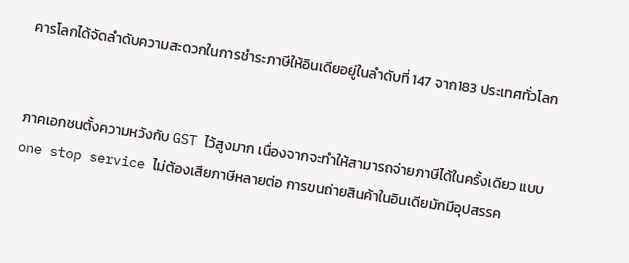คารโลกได้จัดลำดับความสะดวกในการชำระภาษีให้อินเดียอยู่ในลำดับที่ 147 จาก183 ประเทศทั่วโลก


ภาคเอกชนตั้งความหวังกับ GST ไว้สูงมาก เนื่องจากจะทำให้สามารถจ่ายภาษีได้ในครั้งเดียว แบบ one stop service ไม่ต้องเสียภาษีหลายต่อ การขนถ่ายสินค้าในอินเดียมักมีอุปสรรค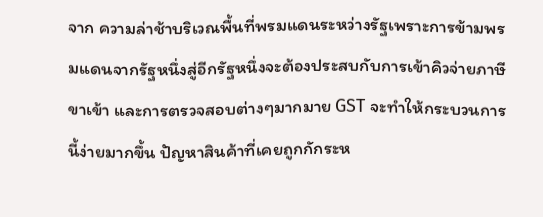จาก ความล่าช้าบริเวณพื้นที่พรมแดนระหว่างรัฐเพราะการข้ามพรมแดนจากรัฐหนึ่งสู่อีกรัฐหนึ่งจะต้องประสบกับการเข้าคิวจ่ายภาษีขาเข้า และการตรวจสอบต่างๆมากมาย GST จะทำให้กระบวนการนี้ง่ายมากขึ้น ปัญหาสินค้าที่เคยถูกกักระห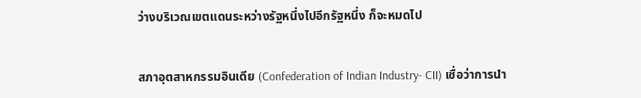ว่างบริเวณเขตแดนระหว่างรัฐหนึ่งไปอีกรัฐหนึ่ง ก็จะหมดไป


สภาอุตสาหกรรมอินเดีย (Confederation of Indian Industry- CII) เชื่อว่าการนำ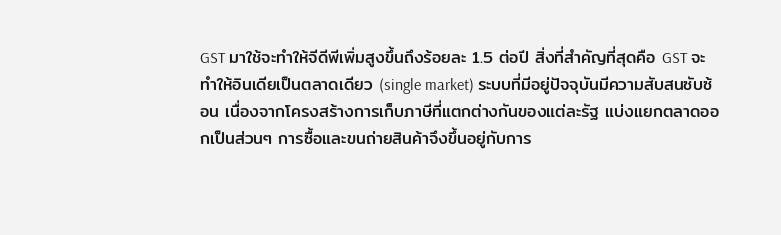GST มาใช้จะทำให้จีดีพีเพิ่มสูงขึ้นถึงร้อยละ 1.5 ต่อปี สิ่งที่สำคัญที่สุดคือ GST จะทำให้อินเดียเป็นตลาดเดียว (single market) ระบบที่มีอยู่ปัจจุบันมีความสับสนซับซ้อน เนื่องจากโครงสร้างการเก็บภาษีที่แตกต่างกันของแต่ละรัฐ แบ่งแยกตลาดออกเป็นส่วนๆ การซื้อและขนถ่ายสินค้าจึงขึ้นอยู่กับการ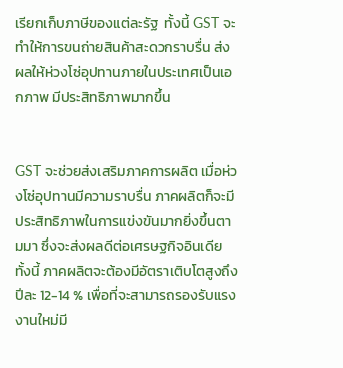เรียกเก็บภาษีของแต่ละรัฐ  ทั้งนี้ GST จะทำให้การขนถ่ายสินค้าสะดวกราบรื่น ส่งผลให้ห่วงโซ่อุปทานภายในประเทศเป็นเอกภาพ มีประสิทธิภาพมากขึ้น


GST จะช่วยส่งเสริมภาคการผลิต เมื่อห่วงโซ่อุปทานมีความราบรื่น ภาคผลิตก็จะมีประสิทธิภาพในการแข่งขันมากยิ่งขึ้นตามมา ซึ่งจะส่งผลดีต่อเศรษฐกิจอินเดีย ทั้งนี้ ภาคผลิตจะต้องมีอัตราเติบโตสูงถึงปีละ 12-14 % เพื่อที่จะสามารถรองรับแรงงานใหม่มี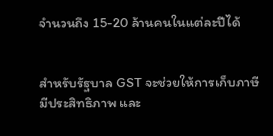จำนวนถึง 15-20 ล้านคนในแต่ละปีได้


สำหรับรัฐบาล GST จะช่วยให้การเก็บภาษีมีประสิทธิภาพ และ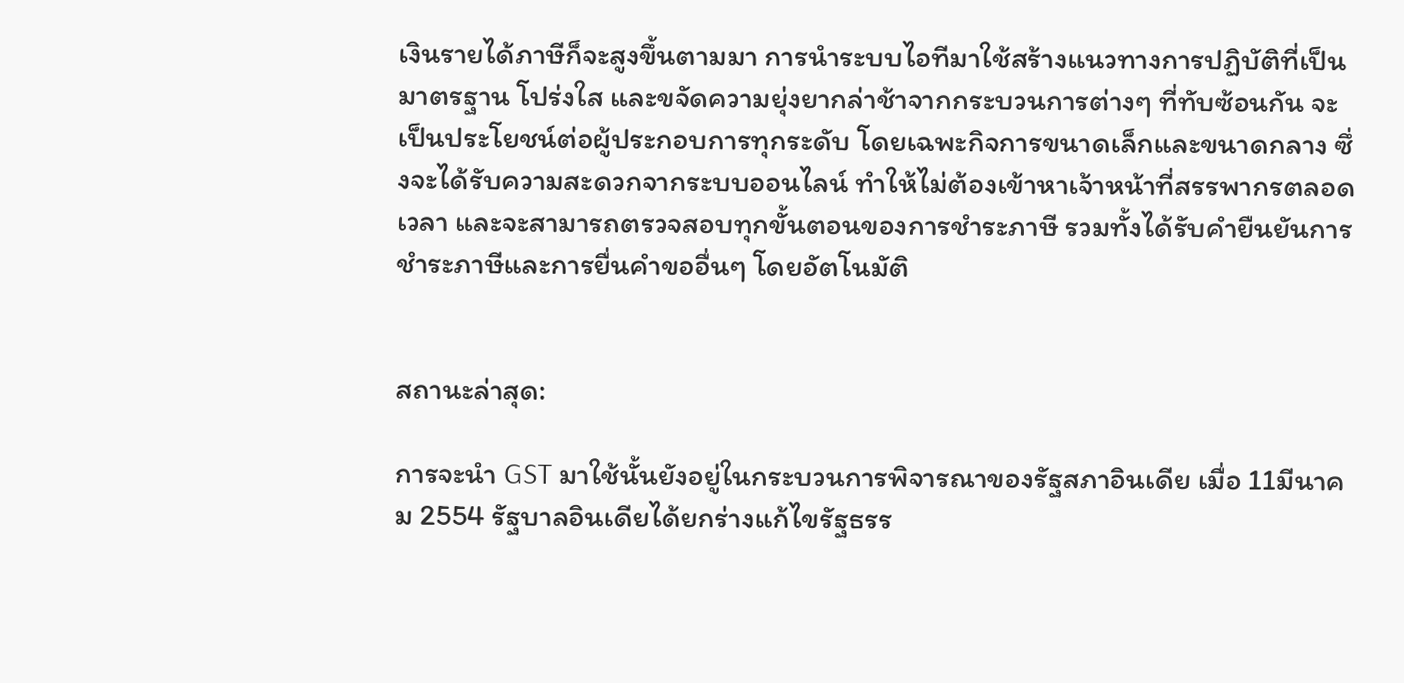เงินรายได้ภาษีก็จะสูงขึ้นตามมา การนำระบบไอทีมาใช้สร้างแนวทางการปฏิบัติที่เป็นมาตรฐาน โปร่งใส และขจัดความยุ่งยากล่าช้าจากกระบวนการต่างๆ ที่ทับซ้อนกัน จะเป็นประโยชน์ต่อผู้ประกอบการทุกระดับ โดยเฉพะกิจการขนาดเล็กและขนาดกลาง ซึ่งจะได้รับความสะดวกจากระบบออนไลน์ ทำให้ไม่ต้องเข้าหาเจ้าหน้าที่สรรพากรตลอดเวลา และจะสามารถตรวจสอบทุกขั้นตอนของการชำระภาษี รวมทั้งได้รับคำยืนยันการชำระภาษีและการยื่นคำขออื่นๆ โดยอัตโนมัติ


สถานะล่าสุด:

การจะนำ GST มาใช้นั้นยังอยู่ในกระบวนการพิจารณาของรัฐสภาอินเดีย เมื่อ 11มีนาคม 2554 รัฐบาลอินเดียได้ยกร่างแก้ไขรัฐธรร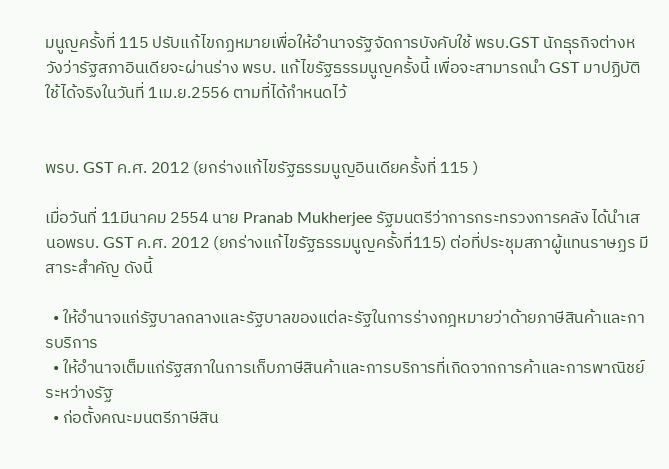มนูญครั้งที่ 115 ปรับแก้ไขกฏหมายเพื่อให้อำนาจรัฐจัดการบังคับใช้ พรบ.GST นักธุรกิจต่างหวังว่ารัฐสภาอินเดียจะผ่านร่าง พรบ. แก้ไขรัฐธรรมนูญครั้งนี้ เพื่อจะสามารถนำ GST มาปฏิบัติใช้ได้จริงในวันที่ 1เม.ย.2556 ตามที่ได้กำหนดไว้


พรบ. GST ค.ศ. 2012 (ยกร่างแก้ไขรัฐธรรมนูญอินเดียครั้งที่ 115 )

เมื่อวันที่ 11มีนาคม 2554 นาย Pranab Mukherjee รัฐมนตรีว่าการกระทรวงการคลัง ได้นำเสนอพรบ. GST ค.ศ. 2012 (ยกร่างแก้ไขรัฐธรรมนูญครั้งที่115) ต่อที่ประชุมสภาผู้แทนราษฏร มีสาระสำคัญ ดังนี้

  • ให้อำนาจแก่รัฐบาลกลางและรัฐบาลของแต่ละรัฐในการร่างกฎหมายว่าด้ายภาษีสินค้าและการบริการ
  • ให้อำนาจเต็มแก่รัฐสภาในการเก็บภาษีสินค้าและการบริการที่เกิดจากการค้าและการพาณิชย์ระหว่างรัฐ
  • ก่อตั้งคณะมนตรีภาษีสิน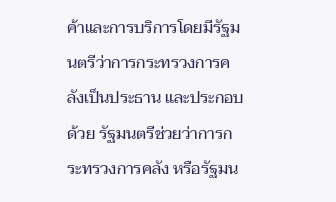ค้าและการบริการโดยมีรัฐมนตรีว่าการกระทรวงการคลังเป็นประธาน และประกอบด้วย รัฐมนตรีช่วยว่าการกระทรวงการคลัง หรือรัฐมน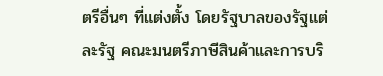ตรีอื่นๆ ที่แต่งตั้ง โดยรัฐบาลของรัฐแต่ละรัฐ คณะมนตรีภาษีสินค้าและการบริ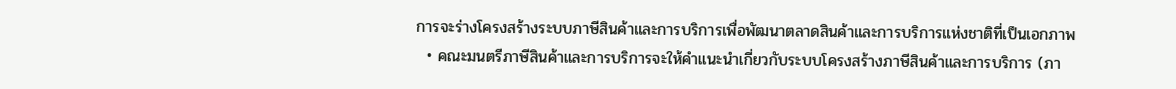การจะร่างโครงสร้างระบบภาษีสินค้าและการบริการเพื่อพัฒนาตลาดสินค้าและการบริการแห่งชาติที่เป็นเอกภาพ
  • คณะมนตรีภาษีสินค้าและการบริการจะให้คำแนะนำเกี่ยวกับระบบโครงสร้างภาษีสินค้าและการบริการ (ภา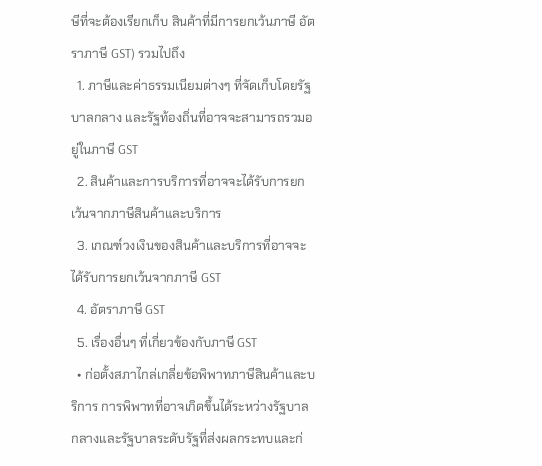ษีที่จะต้องเรียกเก็บ สินค้าที่มีการยกเว้นภาษี อัตราภาษี GST) รวมไปถึง
  1. ภาษีและค่าธรรมเนียมต่างๆ ที่จัดเก็บโดยรัฐบาลกลาง และรัฐท้องถิ่นที่อาจจะสามารถรวมอยู่ในภาษี GST
  2. สินค้าและการบริการที่อาจจะได้รับการยกเว้นจากภาษีสินค้าและบริการ
  3. เกณฑ์วงเงินของสินค้าและบริการที่อาจจะได้รับการยกเว้นจากภาษี GST
  4. อัตราภาษี GST
  5. เรื่องอื่นๆ ที่เกี่ยวข้องกับภาษี GST
  • ก่อตั้งสภาไกล่เกลี่ยข้อพิพาทภาษีสินค้าและบริการ การพิพาทที่อาจเกิดขึ้นได้ระหว่างรัฐบาลกลางและรัฐบาลระดับรัฐที่ส่งผลกระทบและก่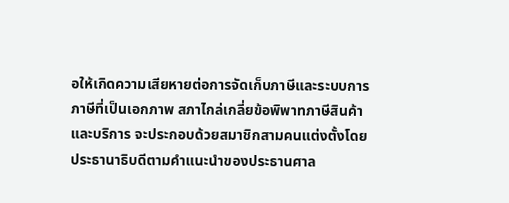อให้เกิดความเสียหายต่อการจัดเก็บภาษีและระบบการภาษีที่เป็นเอกภาพ สภาไกล่เกลี่ยข้อพิพาทภาษีสินค้าและบริการ จะประกอบด้วยสมาชิกสามคนแต่งตั้งโดยประธานาธิบดีตามคำแนะนำของประธานศาล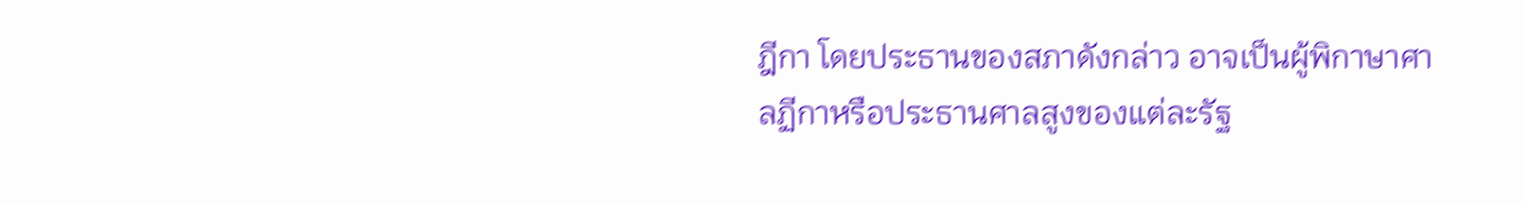ฎีกา โดยประธานของสภาดังกล่าว อาจเป็นผู้พิกาษาศาลฏีกาหรือประธานศาลสูงของแต่ละรัฐ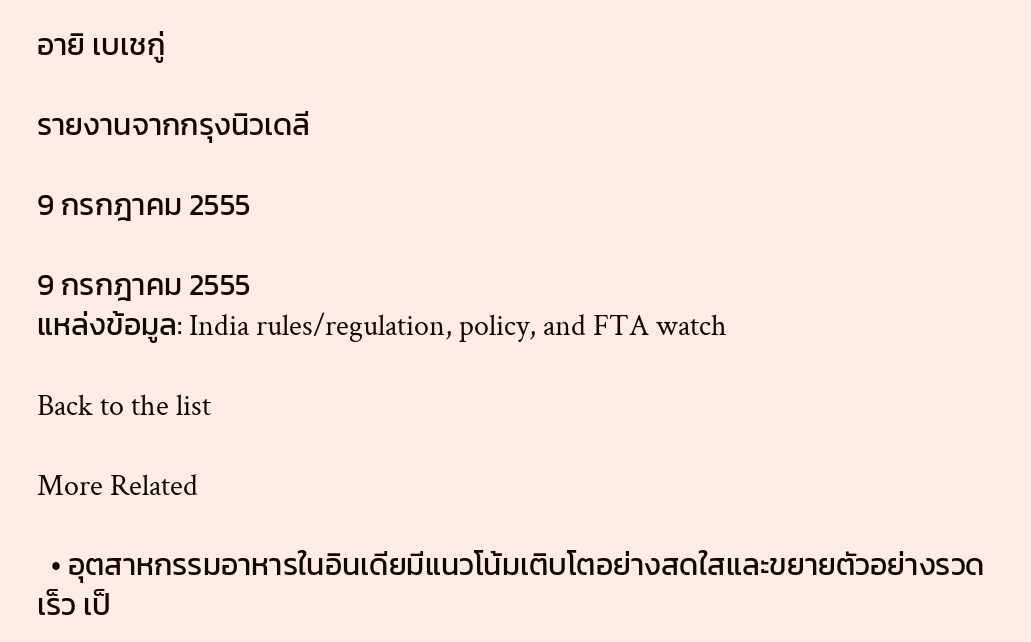อายิ เบเชกู่

รายงานจากกรุงนิวเดลี

9 กรกฎาคม 2555

9 กรกฎาคม 2555
แหล่งข้อมูล: India rules/regulation, policy, and FTA watch

Back to the list

More Related

  • อุตสาหกรรมอาหารในอินเดียมีแนวโน้มเติบโตอย่างสดใสและขยายตัวอย่างรวดเร็ว เป็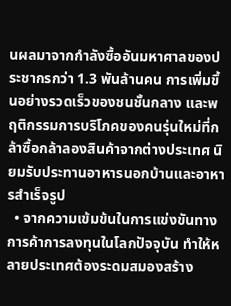นผลมาจากกำลังซื้ออันมหาศาลของประชากรกว่า 1.3 พันล้านคน การเพิ่มขึ้นอย่างรวดเร็วของชนชั้นกลาง และพฤติกรรมการบริโภคของคนรุ่นใหม่ที่กล้าซื้อกล้าลองสินค้าจากต่างประเทศ นิยมรับประทานอาหารนอกบ้านและอาหารสำเร็จรูป
  • จากความเข้มข้นในการแข่งขันทางการค้าการลงทุนในโลกปัจจุบัน ทำให้หลายประเทศต้องระดมสมองสร้าง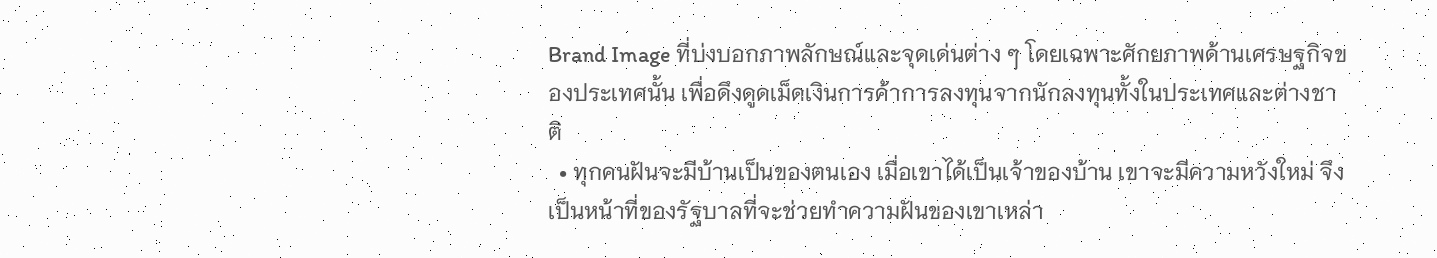Brand Image ที่บ่งบอกภาพลักษณ์และจุดเด่นต่าง ๆ โดยเฉพาะศักยภาพด้านเศรษฐกิจของประเทศนั้น เพื่อดึงดูดเม็ดเงินการค้าการลงทุนจากนักลงทุนทั้งในประเทศและต่างชาติ
  • ทุกคนฝันจะมีบ้านเป็นของตนเอง เมื่อเขาได้เป็นเจ้าของบ้าน เขาจะมีความหวังใหม่ จึงเป็นหน้าที่ของรัฐบาลที่จะช่วยทำความฝันของเขาเหล่า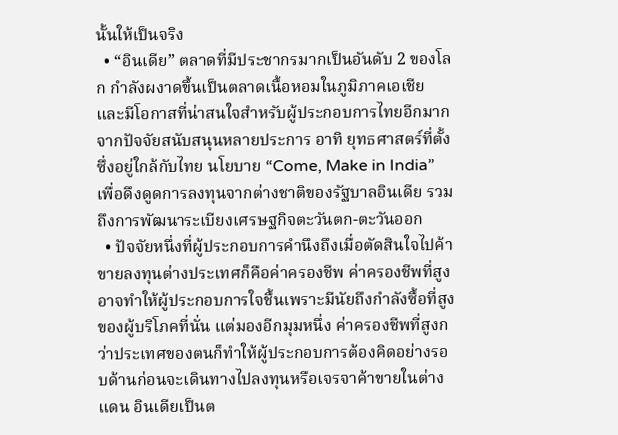นั้นให้เป็นจริง
  • “อินเดีย” ตลาดที่มีประชากรมากเป็นอันดับ 2 ของโลก กำลังผงาดขึ้นเป็นตลาดเนื้อหอมในภูมิภาคเอเชีย และมีโอกาสที่น่าสนใจสำหรับผู้ประกอบการไทยอีกมากจากปัจจัยสนับสนุนหลายประการ อาทิ ยุทธศาสตร์ที่ตั้งซึ่งอยู่ใกล้กับไทย นโยบาย “Come, Make in India” เพื่อดึงดูดการลงทุนจากต่างชาติของรัฐบาลอินเดีย รวมถึงการพัฒนาระเบียงเศรษฐกิจตะวันตก-ตะวันออก
  • ปัจจัยหนึ่งที่ผู้ประกอบการคำนึงถึงเมื่อตัดสินใจไปค้าขายลงทุนต่างประเทศก็คือค่าครองชีพ ค่าครองชีพที่สูงอาจทำให้ผู้ประกอบการใจชื้นเพราะมีนัยถึงกำลังซื้อที่สูงของผู้บริโภคที่นั่น แต่มองอีกมุมหนึ่ง ค่าครองชีพที่สูงกว่าประเทศของตนก็ทำให้ผู้ประกอบการต้องคิดอย่างรอบด้านก่อนจะเดินทางไปลงทุนหรือเจรจาค้าขายในต่างแดน อินเดียเป็นต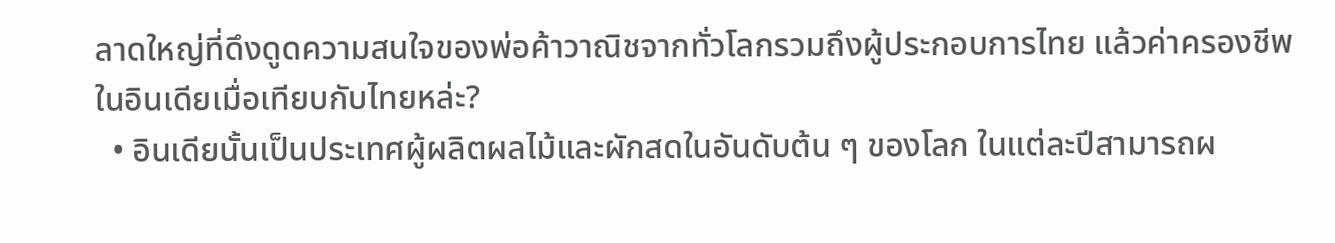ลาดใหญ่ที่ดึงดูดความสนใจของพ่อค้าวาณิชจากทั่วโลกรวมถึงผู้ประกอบการไทย แล้วค่าครองชีพในอินเดียเมื่อเทียบกับไทยหล่ะ?
  • อินเดียนั้นเป็นประเทศผู้ผลิตผลไม้และผักสดในอันดับต้น ๆ ของโลก ในแต่ละปีสามารถผ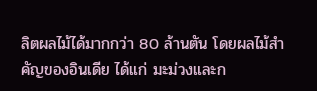ลิตผลไม้ได้มากกว่า 80 ล้านตัน โดยผลไม้สำคัญของอินเดีย ได้แก่ มะม่วงและก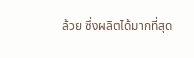ล้วย ซึ่งผลิตได้มากที่สุด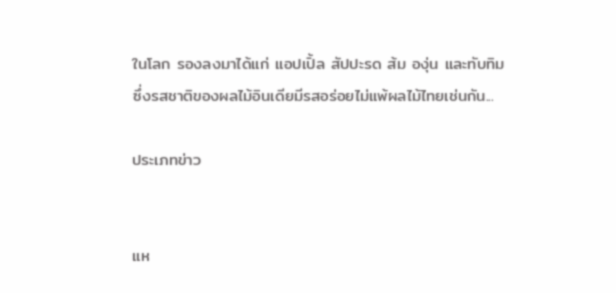ในโลก รองลงมาได้แก่ แอปเปิ้ล สัปปะรด ส้ม องุ่น และทับทิม ซึ่งรสชาติของผลไม้อินเดียมีรสอร่อยไม่แพ้ผลไม้ไทยเช่นกัน...

ประเภทข่าว


แห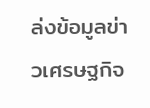ล่งข้อมูลข่าวเศรษฐกิจ